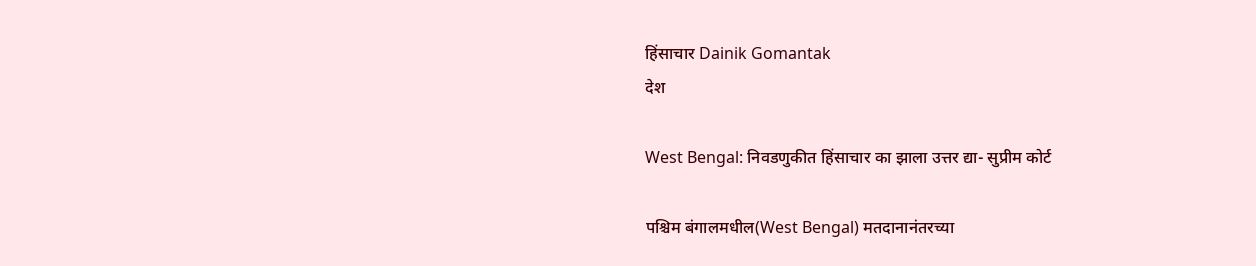हिंसाचार Dainik Gomantak
देश

West Bengal: निवडणुकीत हिंसाचार का झाला उत्तर द्या- सुप्रीम कोर्ट

पश्चिम बंगालमधील(West Bengal) मतदानानंतरच्या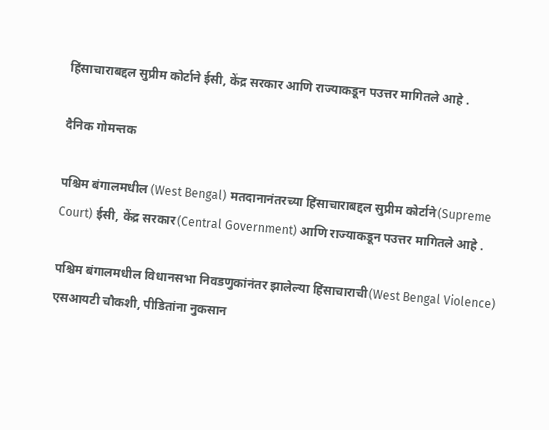हिंसाचाराबद्दल सुप्रीम कोर्टाने ईसी, केंद्र सरकार आणि राज्याकडून पउत्तर मागितले आहे .

दैनिक गोमन्तक

पश्चिम बंगालमधील (West Bengal) मतदानानंतरच्या हिंसाचाराबद्दल सुप्रीम कोर्टाने(Supreme Court) ईसी, केंद्र सरकार(Central Government) आणि राज्याकडून पउत्तर मागितले आहे .

पश्चिम बंगालमधील विधानसभा निवडणुकांनंतर झालेल्या हिंसाचाराची(West Bengal Violence) एसआयटी चौकशी, पीडितांना नुकसान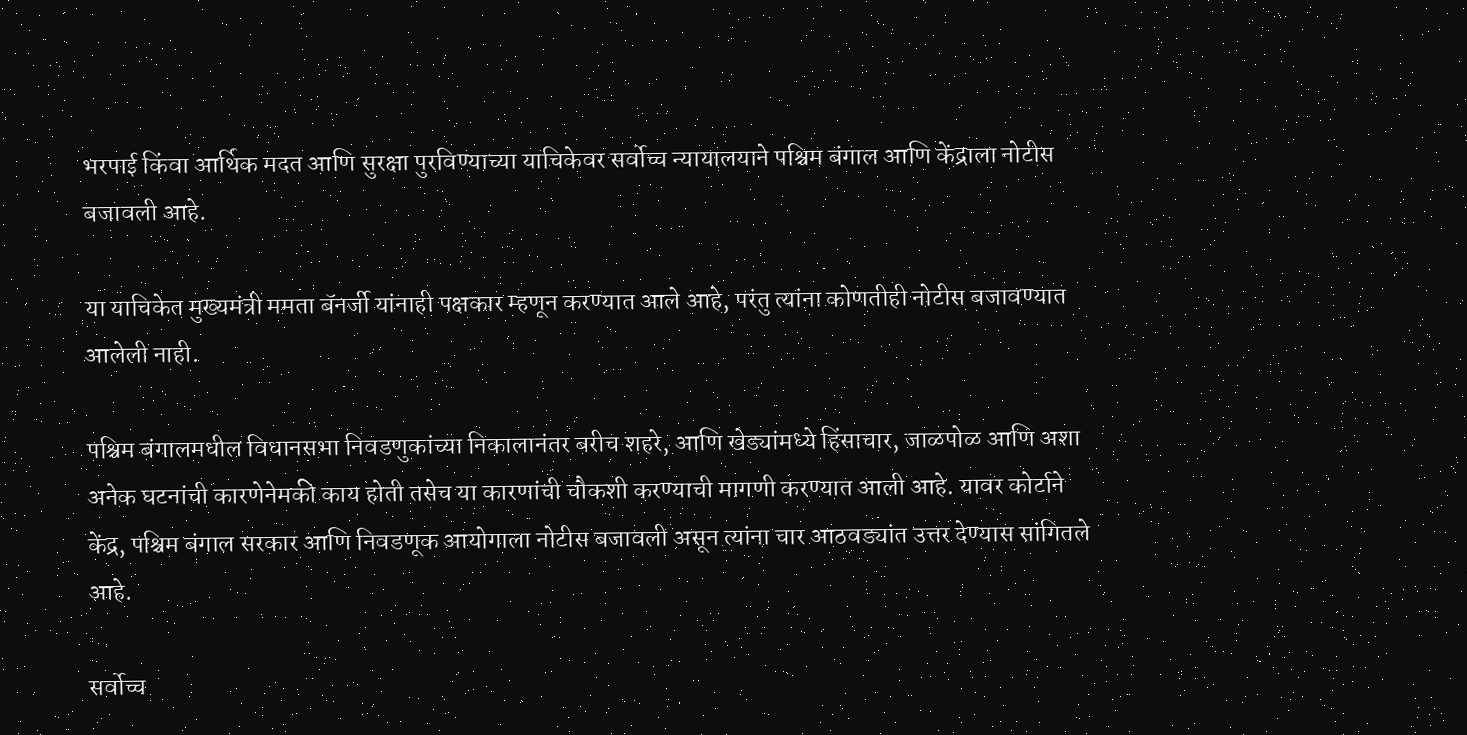भरपाई किंवा आर्थिक मदत आणि सुरक्षा पुरविण्याच्या याचिकेवर सर्वोच्च न्यायालयाने पश्चिम बंगाल आणि केंद्राला नोटीस बजावली आहे.

या याचिकेत मुख्यमंत्री ममता बॅनर्जी यांनाही पक्षकार म्हणून करण्यात आले आहे, परंतु त्यांना कोणतीही नोटीस बजावण्यात आलेली नाही.

पश्चिम बंगालमधील विधानसभा निवडणुकांच्या निकालानंतर बरीच शहरे, आणि खेड्यांमध्ये हिंसाचार, जाळपोळ आणि अशा अनेक घटनांची कारणेनेमकी काय होती तसेच या कारणांची चौकशी करण्याची मागणी करण्यात आली आहे. यावर कोर्टाने केंद्र, पश्चिम बंगाल सरकार आणि निवडणूक आयोगाला नोटीस बजावली असून त्यांना चार आठवड्यांत उत्तर देण्यास सांगितले आहे.

सर्वोच्च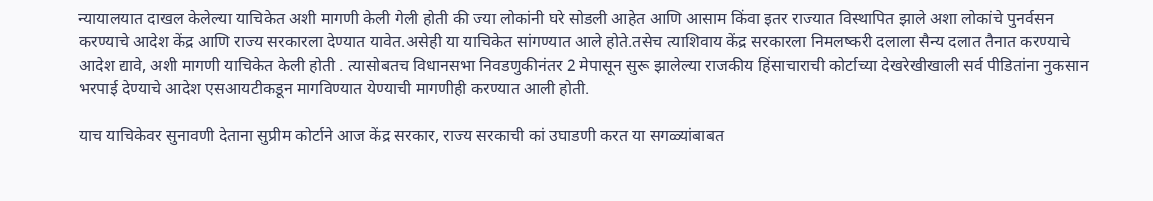न्यायालयात दाखल केलेल्या याचिकेत अशी मागणी केली गेली होती की ज्या लोकांनी घरे सोडली आहेत आणि आसाम किंवा इतर राज्यात विस्थापित झाले अशा लोकांचे पुनर्वसन करण्याचे आदेश केंद्र आणि राज्य सरकारला देण्यात यावेत.असेही या याचिकेत सांगण्यात आले होते.तसेच त्याशिवाय केंद्र सरकारला निमलष्करी दलाला सैन्य दलात तैनात करण्याचे आदेश द्यावे, अशी मागणी याचिकेत केली होती . त्यासोबतच विधानसभा निवडणुकीनंतर 2 मेपासून सुरू झालेल्या राजकीय हिंसाचाराची कोर्टाच्या देखरेखीखाली सर्व पीडितांना नुकसान भरपाई देण्याचे आदेश एसआयटीकडून मागविण्यात येण्याची मागणीही करण्यात आली होती.

याच याचिकेवर सुनावणी देताना सुप्रीम कोर्टाने आज केंद्र सरकार, राज्य सरकाची कां उघाडणी करत या सगळ्यांबाबत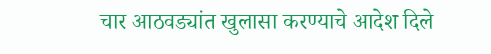चार आठवड्यांत खुलासा करण्याचे आदेश दिले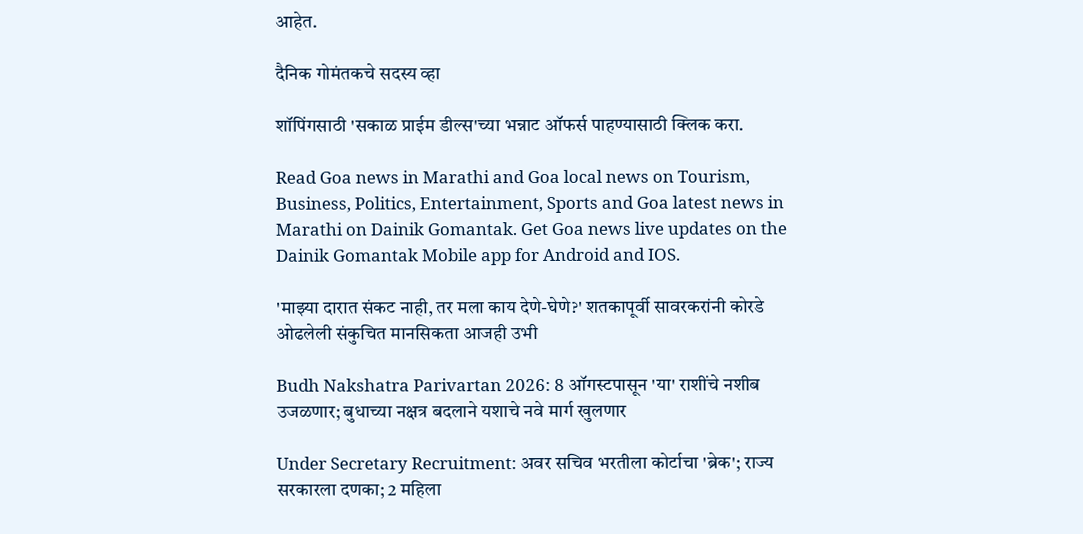आहेत.

दैनिक गोमंतकचे सदस्य व्हा

शॉपिंगसाठी 'सकाळ प्राईम डील्स'च्या भन्नाट ऑफर्स पाहण्यासाठी क्लिक करा.

Read Goa news in Marathi and Goa local news on Tourism, Business, Politics, Entertainment, Sports and Goa latest news in Marathi on Dainik Gomantak. Get Goa news live updates on the Dainik Gomantak Mobile app for Android and IOS.

'माझ्या दारात संकट नाही, तर मला काय देणे-घेणे?' शतकापूर्वी सावरकरांनी कोरडे ओढलेली संकुचित मानसिकता आजही उभी

Budh Nakshatra Parivartan 2026: 8 ऑगस्टपासून 'या' राशींचे नशीब उजळणार; बुधाच्या नक्षत्र बदलाने यशाचे नवे मार्ग खुलणार

Under Secretary Recruitment: अवर सचिव भरतीला कोर्टाचा 'ब्रेक'; राज्य सरकारला दणका; 2 महिला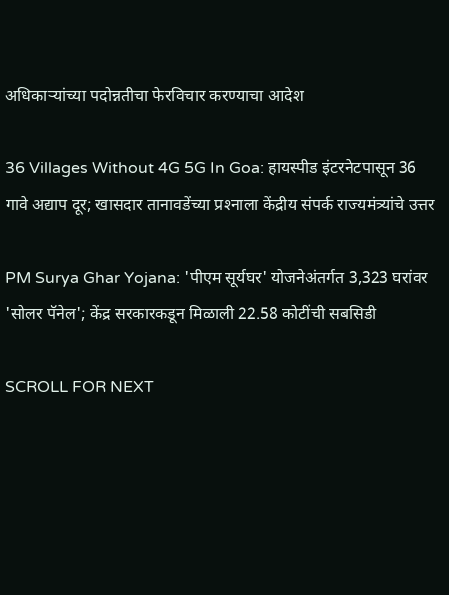अधिकाऱ्यांच्या पदोन्नतीचा फेरविचार करण्‍याचा आदेश

36 Villages Without 4G 5G In Goa: हायस्पीड इंटरनेटपासून 36 गावे अद्याप दूर; खासदार तानावडेंच्‍या प्रश्‍‍नाला केंद्रीय संपर्क राज्‍यमंत्र्यांचे उत्तर

PM Surya Ghar Yojana: 'पीएम सूर्यघर' योजनेअंतर्गत 3,323 घरांवर 'सोलर पॅनेल'; केंद्र सरकारकडून मिळाली 22.58 कोटींची सबसिडी

SCROLL FOR NEXT